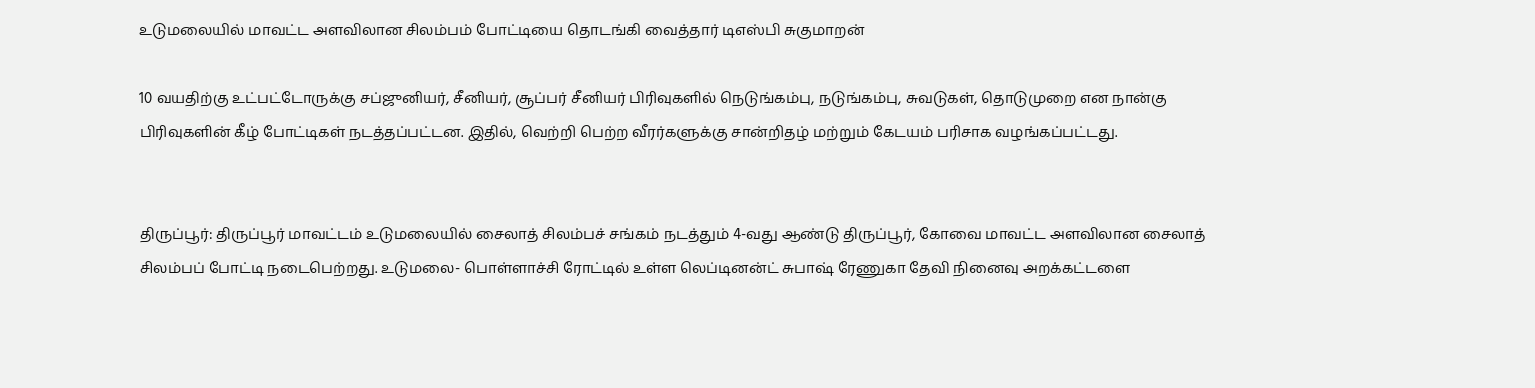உடுமலையில் மாவட்ட அளவிலான சிலம்பம் போட்டியை தொடங்கி வைத்தார் டிஎஸ்பி சுகுமாறன்

10 வயதிற்கு உட்பட்டோருக்கு சப்ஜுனியர், சீனியர், சூப்பர் சீனியர் பிரிவுகளில் நெடுங்கம்பு, நடுங்கம்பு, சுவடுகள், தொடுமுறை என நான்கு பிரிவுகளின் கீழ் போட்டிகள் நடத்தப்பட்டன. இதில், வெற்றி பெற்ற வீரர்களுக்கு சான்றிதழ் மற்றும் கேடயம் பரிசாக வழங்கப்பட்டது.


திருப்பூர்: திருப்பூர் மாவட்டம் உடுமலையில் சைலாத் சிலம்பச் சங்கம் நடத்தும் 4-வது ஆண்டு திருப்பூர், கோவை மாவட்ட அளவிலான சைலாத் சிலம்பப் போட்டி நடைபெற்றது. உடுமலை- பொள்ளாச்சி ரோட்டில் உள்ள லெப்டினன்ட் சுபாஷ் ரேணுகா தேவி நினைவு அறக்கட்டளை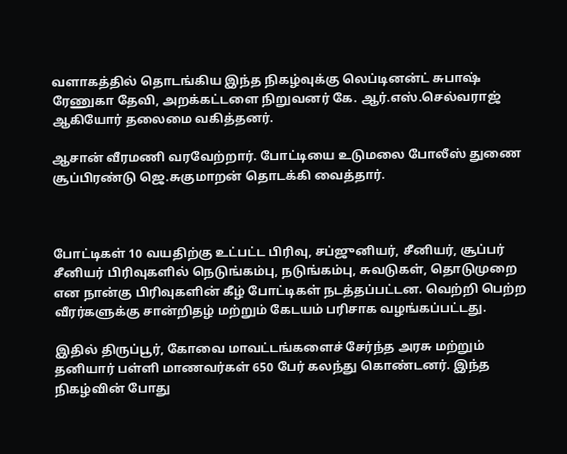வளாகத்தில் தொடங்கிய இந்த நிகழ்வுக்கு லெப்டினன்ட் சுபாஷ் ரேணுகா தேவி, அறக்கட்டளை நிறுவனர் கே. ஆர்.எஸ்.செல்வராஜ் ஆகியோர் தலைமை வகித்தனர்.

ஆசான் வீரமணி வரவேற்றார். போட்டியை உடுமலை போலீஸ் துணை சூப்பிரண்டு ஜெ.சுகுமாறன் தொடக்கி வைத்தார்.



போட்டிகள் 10 வயதிற்கு உட்பட்ட பிரிவு, சப்ஜுனியர், சீனியர், சூப்பர் சீனியர் பிரிவுகளில் நெடுங்கம்பு, நடுங்கம்பு, சுவடுகள், தொடுமுறை என நான்கு பிரிவுகளின் கீழ் போட்டிகள் நடத்தப்பட்டன. வெற்றி பெற்ற வீரர்களுக்கு சான்றிதழ் மற்றும் கேடயம் பரிசாக வழங்கப்பட்டது.

இதில் திருப்பூர், கோவை மாவட்டங்களைச் சேர்ந்த அரசு மற்றும் தனியார் பள்ளி மாணவர்கள் 650 பேர் கலந்து கொண்டனர். இந்த நிகழ்வின் போது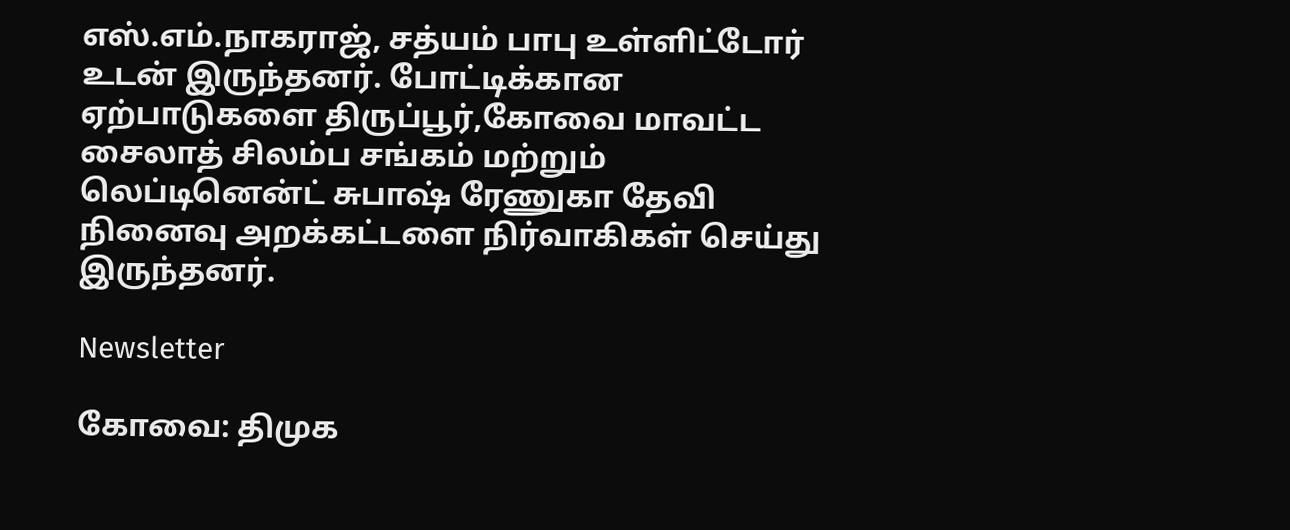எஸ்.எம்.நாகராஜ், சத்யம் பாபு உள்ளிட்டோர் உடன் இருந்தனர். போட்டிக்கான ஏற்பாடுகளை திருப்பூர்,கோவை மாவட்ட சைலாத் சிலம்ப சங்கம் மற்றும் லெப்டினென்ட் சுபாஷ் ரேணுகா தேவி நினைவு அறக்கட்டளை நிர்வாகிகள் செய்து இருந்தனர்.

Newsletter

கோவை: திமுக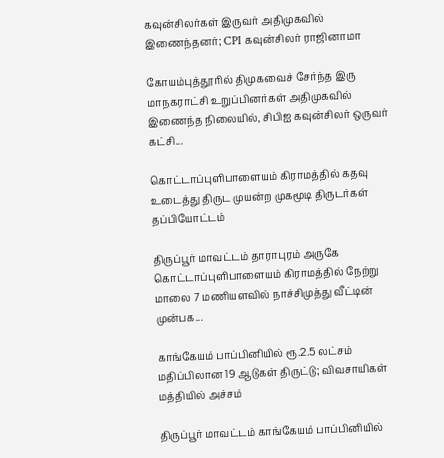கவுன்சிலர்கள் இருவர் அதிமுகவில் இணைந்தனர்; CPI கவுன்சிலர் ராஜினாமா

கோயம்புத்தூரில் திமுகவைச் சேர்ந்த இரு மாநகராட்சி உறுப்பினர்கள் அதிமுகவில் இணைந்த நிலையில், சிபிஐ கவுன்சிலர் ஒருவர் கட்சி...

கொட்டாப்புளிபாளையம் கிராமத்தில் கதவு உடைத்து திருட முயன்ற முகமூடி திருடர்கள் தப்பியோட்டம்

திருப்பூர் மாவட்டம் தாராபுரம் அருகே கொட்டாப்புளிபாளையம் கிராமத்தில் நேற்று மாலை 7 மணியளவில் நாச்சிமுத்து வீட்டின் முன்பக...

காங்கேயம் பாப்பினியில் ரூ.2.5 லட்சம் மதிப்பிலான 19 ஆடுகள் திருட்டு; விவசாயிகள் மத்தியில் அச்சம்

திருப்பூர் மாவட்டம் காங்கேயம் பாப்பினியில்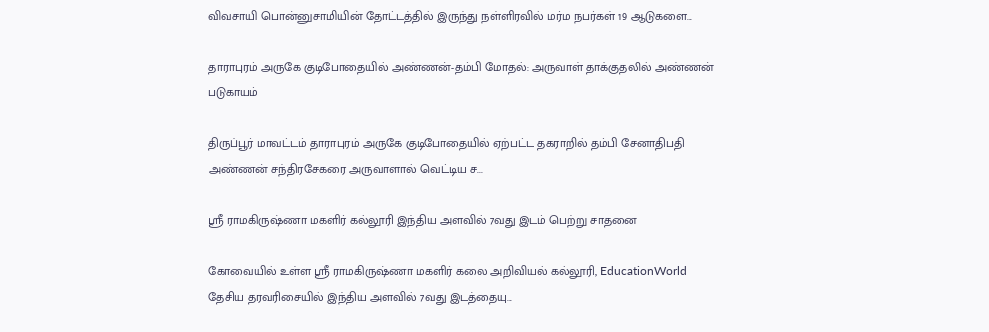விவசாயி பொன்னுசாமியின் தோட்டத்தில் இருந்து நள்ளிரவில் மர்ம நபர்கள் 19 ஆடுகளை...

தாராபுரம் அருகே குடிபோதையில் அண்ணன்-தம்பி மோதல்: அருவாள் தாக்குதலில் அண்ணன் படுகாயம்

திருப்பூர் மாவட்டம் தாராபுரம் அருகே குடிபோதையில் ஏற்பட்ட தகராறில் தம்பி சேனாதிபதி அண்ணன் சந்திரசேகரை அருவாளால் வெட்டிய ச...

ஸ்ரீ ராமகிருஷ்ணா மகளிர் கல்லூரி இந்திய அளவில் 7வது இடம் பெற்று சாதனை

கோவையில் உள்ள ஸ்ரீ ராமகிருஷ்ணா மகளிர் கலை அறிவியல் கல்லூரி, EducationWorld தேசிய தரவரிசையில் இந்திய அளவில் 7வது இடத்தையு...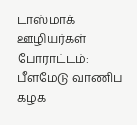டாஸ்மாக் ஊழியர்கள் போராட்டம்: பீளமேடு வாணிப கழக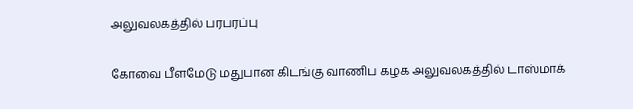அலுவலகத்தில் பரபரப்பு

கோவை பீளமேடு மதுபான கிடங்கு வாணிப கழக அலுவலகத்தில் டாஸ்மாக்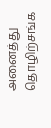அனைத்து தொழிற்சங்க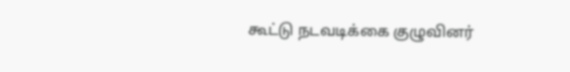கூட்டு நடவடிக்கை குழுவினர்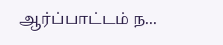ஆர்ப்பாட்டம் ந...